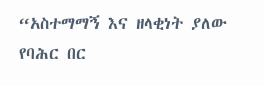“አስተማማኝ እና ዘላቂነት ያለው የባሕር በር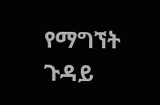የማግኘት ጉዳይ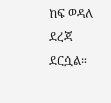ከፍ ወዳለ ደረጃ ደርሷል።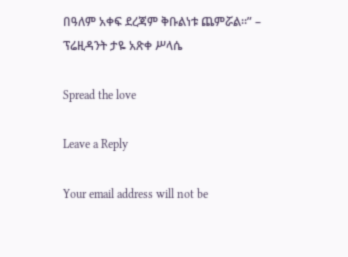በዓለም አቀፍ ደረጃም ቅቡልነቱ ጨምሯል።” – ፕሬዚዳንት ታዬ አጽቀ ሥላሴ

Spread the love

Leave a Reply

Your email address will not be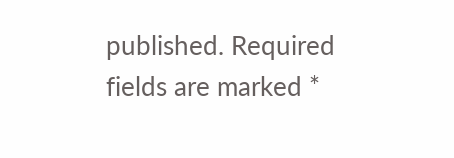published. Required fields are marked *